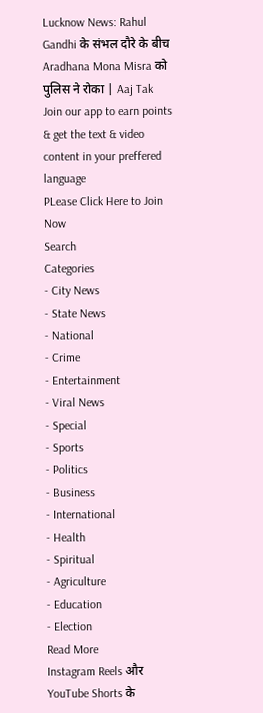Lucknow News: Rahul Gandhi के संभल दौरे के बीच Aradhana Mona Misra को पुलिस ने रोका | Aaj Tak
Join our app to earn points & get the text & video content in your preffered language
PLease Click Here to Join Now
Search
Categories
- City News
- State News
- National
- Crime
- Entertainment
- Viral News
- Special
- Sports
- Politics
- Business
- International
- Health
- Spiritual
- Agriculture
- Education
- Election
Read More
Instagram Reels और YouTube Shorts के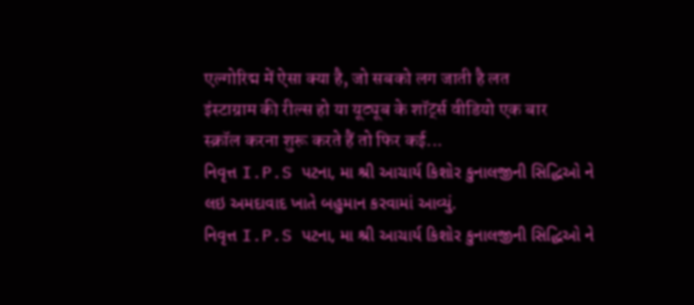एल्गोरिद्म में ऐसा क्या है, जो सबको लग जाती है लत
इंस्टाग्राम की रील्स हो या यूट्यूब के शॉर्ट्स वीडियो एक बार स्क्रॉल करना शुरू करते हैं तो फिर कई...
નિવૃત્ત I.P.S પટના, મા શ્રી આચાર્ય કિશોર કુનાલજીની સિદ્ધિઓ ને લઇ અમદાવાદ ખાતે બહુમાન કરવામાં આવ્યું.
નિવૃત્ત I.P.S પટના, મા શ્રી આચાર્ય કિશોર કુનાલજીની સિદ્ધિઓ ને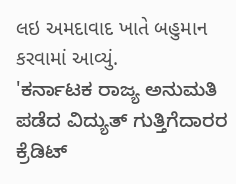લઇ અમદાવાદ ખાતે બહુમાન કરવામાં આવ્યું.
'ಕರ್ನಾಟಕ ರಾಜ್ಯ ಅನುಮತಿ ಪಡೆದ ವಿದ್ಯುತ್ ಗುತ್ತಿಗೆದಾರರ ಕ್ರೆಡಿಟ್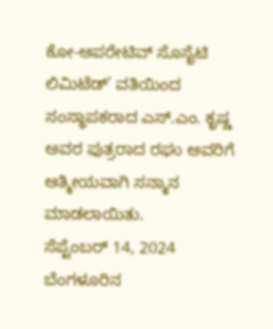ಕೋ-ಆಪರೇಟಿವ್ ಸೊಸೈಟಿ ಲಿಮಿಟೆಡ್' ವತಿಯಿಂದ ಸಂಸ್ಥಾಪಕರಾದ ಎಸ್.ಎಂ. ಕೃಷ್ಣ ಅವರ ಪುತ್ರರಾದ ರಘು ಅವರಿಗೆ ಆತ್ಮೀಯವಾಗಿ ಸನ್ಮಾನ ಮಾಡಲಾಯಿತು.
ಸೆಪ್ಟೆಂಬರ್ 14, 2024
ಬೆಂಗಳೂರಿನ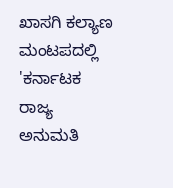ಖಾಸಗಿ ಕಲ್ಯಾಣ ಮಂಟಪದಲ್ಲಿ 'ಕರ್ನಾಟಕ ರಾಜ್ಯ ಅನುಮತಿ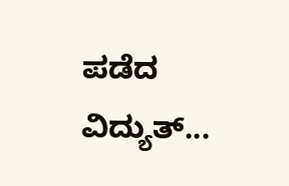ಪಡೆದ ವಿದ್ಯುತ್...